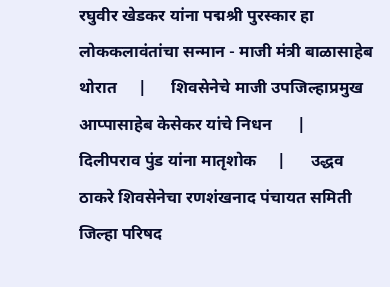रघुवीर खेडकर यांना पद्मश्री पुरस्कार हा लोककलावंतांचा सन्मान - माजी मंत्री बाळासाहेब थोरात     |      शिवसेनेचे माजी उपजिल्हाप्रमुख आप्पासाहेब केसेकर यांचे निधन      |      दिलीपराव पुंड यांना मातृशोक     |      उद्धव ठाकरे शिवसेनेचा रणशंखनाद पंचायत समिती जिल्हा परिषद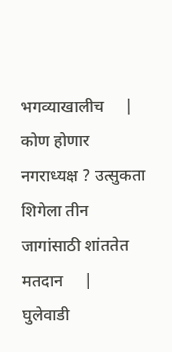भगव्याखालीच     |      कोण होणार नगराध्यक्ष ? उत्सुकता शिगेला तीन जागांसाठी शांततेत मतदान     |      घुलेवाडी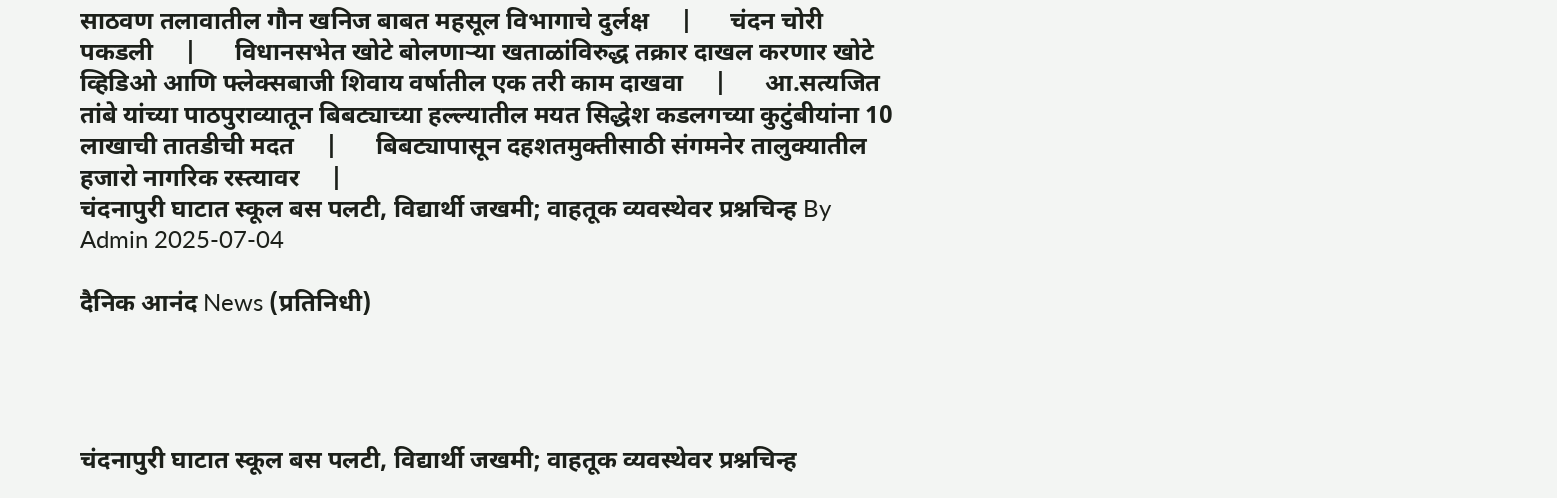साठवण तलावातील गौन खनिज बाबत महसूल विभागाचे दुर्लक्ष     |      चंदन चोरी पकडली     |      विधानसभेत खोटे बोलणाऱ्या खताळांविरुद्ध तक्रार दाखल करणार खोटे व्हिडिओ आणि फ्लेक्सबाजी शिवाय वर्षातील एक तरी काम दाखवा     |      आ.सत्यजित तांबे यांच्या पाठपुराव्यातून बिबट्याच्या हल्ल्यातील मयत सिद्धेश कडलगच्या कुटुंबीयांना 10 लाखाची तातडीची मदत     |      बिबट्यापासून दहशतमुक्तीसाठी संगमनेर तालुक्यातील हजारो नागरिक रस्त्यावर     |
चंदनापुरी घाटात स्कूल बस पलटी, विद्यार्थी जखमी; वाहतूक व्यवस्थेवर प्रश्नचिन्ह By Admin 2025-07-04

दैनिक आनंद News (प्रतिनिधी)




चंदनापुरी घाटात स्कूल बस पलटी, विद्यार्थी जखमी; वाहतूक व्यवस्थेवर प्रश्नचिन्ह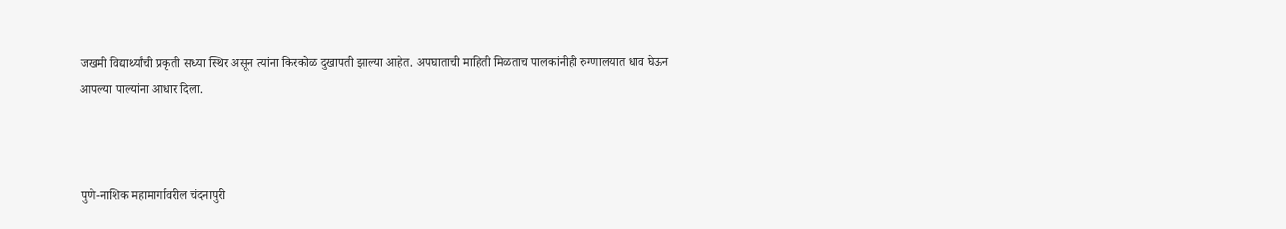जखमी विद्यार्थ्यांची प्रकृती सध्या स्थिर असून त्यांना किरकोळ दुखापती झाल्या आहेत. अपघाताची माहिती मिळताच पालकांनीही रुग्णालयात धाव घेऊन आपल्या पाल्यांना आधार दिला.



पुणे-नाशिक महामार्गावरील चंदनापुरी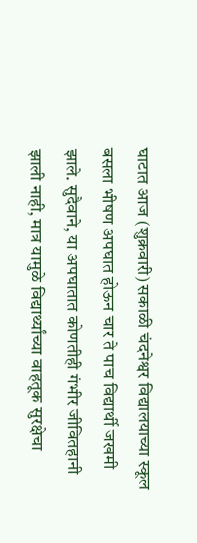घाटात आज (शुक्रवारी) सकाळी चंदनेश्वर विद्यालयाच्या स्कूल बसला भीषण अपघात होऊन चार ते पाच विद्यार्थी जखमी झाले. सुदैवाने, या अपघातात कोणतीही गंभीर जीवितहानी झाली नाही, मात्र यामुळे विद्यार्थ्यांच्या वाहतूक सुरक्षेचा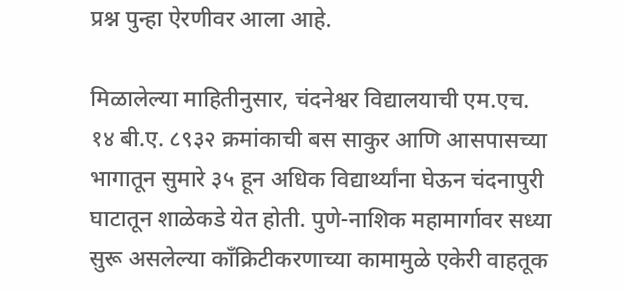प्रश्न पुन्हा ऐरणीवर आला आहे.

मिळालेल्या माहितीनुसार, चंदनेश्वर विद्यालयाची एम.एच. १४ बी.ए. ८९३२ क्रमांकाची बस साकुर आणि आसपासच्या भागातून सुमारे ३५ हून अधिक विद्यार्थ्यांना घेऊन चंदनापुरी घाटातून शाळेकडे येत होती. पुणे-नाशिक महामार्गावर सध्या सुरू असलेल्या काँक्रिटीकरणाच्या कामामुळे एकेरी वाहतूक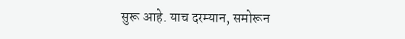सुरू आहे. याच दरम्यान, समोरून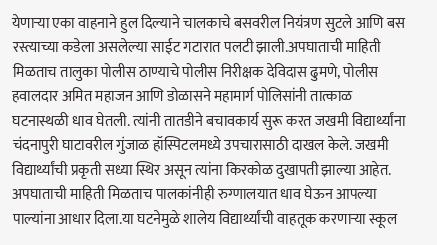येणाऱ्या एका वाहनाने हुल दिल्याने चालकाचे बसवरील नियंत्रण सुटले आणि बस रस्त्याच्या कडेला असलेल्या साईट गटारात पलटी झाली.अपघाताची माहिती मिळताच तालुका पोलीस ठाण्याचे पोलीस निरीक्षक देविदास ढुमणे, पोलीस हवालदार अमित महाजन आणि डोळासने महामार्ग पोलिसांनी तात्काळ घटनास्थळी धाव घेतली. त्यांनी तातडीने बचावकार्य सुरू करत जखमी विद्यार्थ्यांना चंदनापुरी घाटावरील गुंजाळ हॉस्पिटलमध्ये उपचारासाठी दाखल केले. जखमी विद्यार्थ्यांची प्रकृती सध्या स्थिर असून त्यांना किरकोळ दुखापती झाल्या आहेत. अपघाताची माहिती मिळताच पालकांनीही रुग्णालयात धाव घेऊन आपल्या पाल्यांना आधार दिला.या घटनेमुळे शालेय विद्यार्थ्यांची वाहतूक करणाऱ्या स्कूल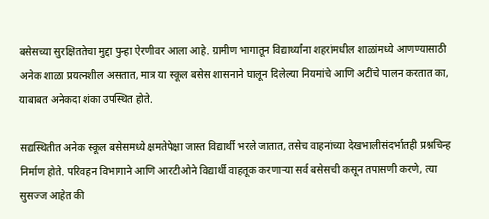बसेसच्या सुरक्षिततेचा मुद्दा पुन्हा ऐरणीवर आला आहे. ग्रामीण भागातून विद्यार्थ्यांना शहरांमधील शाळांमध्ये आणण्यासाठी अनेक शाळा प्रयत्नशील असतात, मात्र या स्कूल बसेस शासनाने घालून दिलेल्या नियमांचे आणि अटींचे पालन करतात का, याबाबत अनेकदा शंका उपस्थित होते.

सद्यस्थितीत अनेक स्कूल बसेसमध्ये क्षमतेपेक्षा जास्त विद्यार्थी भरले जातात, तसेच वाहनांच्या देखभालीसंदर्भातही प्रश्नचिन्ह निर्माण होते. परिवहन विभागाने आणि आरटीओने विद्यार्थी वाहतूक करणाऱ्या सर्व बसेसची कसून तपासणी करणे, त्या सुसज्ज आहेत की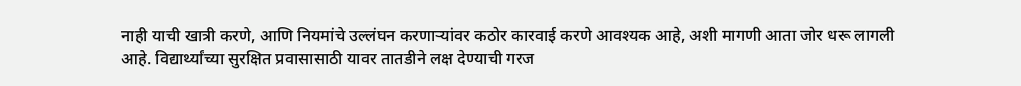नाही याची खात्री करणे, आणि नियमांचे उल्लंघन करणाऱ्यांवर कठोर कारवाई करणे आवश्यक आहे, अशी मागणी आता जोर धरू लागली आहे. विद्यार्थ्यांच्या सुरक्षित प्रवासासाठी यावर तातडीने लक्ष देण्याची गरज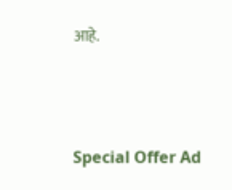आहे.



Special Offer Ad